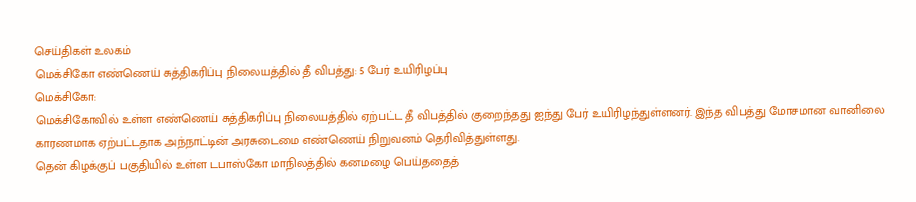செய்திகள் உலகம்
மெக்சிகோ எண்ணெய் சுத்திகரிப்பு நிலையத்தில் தீ விபத்து: 5 பேர் உயிரிழப்பு
மெக்சிகோ:
மெக்சிகோவில் உள்ள எண்ணெய் சுத்திகரிப்பு நிலையத்தில் ஏற்பட்ட தீ விபத்தில் குறைந்தது ஐந்து பேர் உயிரிழந்துள்ளனர். இந்த விபத்து மோசமான வானிலை காரணமாக ஏற்பட்டதாக அந்நாட்டின் அரசுடைமை எண்ணெய் நிறுவனம் தெரிவித்துள்ளது.
தென் கிழக்குப் பகுதியில் உள்ள டபாஸ்கோ மாநிலத்தில் கனமழை பெய்ததைத்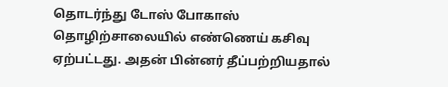தொடர்ந்து டோஸ் போகாஸ் தொழிற்சாலையில் எண்ணெய் கசிவு ஏற்பட்டது. அதன் பின்னர் தீப்பற்றியதால்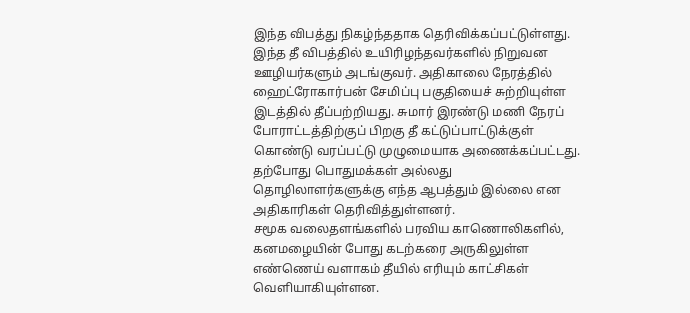இந்த விபத்து நிகழ்ந்ததாக தெரிவிக்கப்பட்டுள்ளது.
இந்த தீ விபத்தில் உயிரிழந்தவர்களில் நிறுவன ஊழியர்களும் அடங்குவர். அதிகாலை நேரத்தில் ஹைட்ரோகார்பன் சேமிப்பு பகுதியைச் சுற்றியுள்ள இடத்தில் தீப்பற்றியது. சுமார் இரண்டு மணி நேரப் போராட்டத்திற்குப் பிறகு தீ கட்டுப்பாட்டுக்குள் கொண்டு வரப்பட்டு முழுமையாக அணைக்கப்பட்டது.
தற்போது பொதுமக்கள் அல்லது தொழிலாளர்களுக்கு எந்த ஆபத்தும் இல்லை என அதிகாரிகள் தெரிவித்துள்ளனர்.
சமூக வலைதளங்களில் பரவிய காணொலிகளில், கனமழையின் போது கடற்கரை அருகிலுள்ள எண்ணெய் வளாகம் தீயில் எரியும் காட்சிகள் வெளியாகியுள்ளன.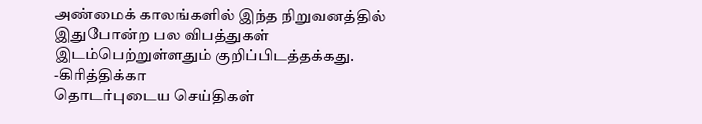அண்மைக் காலங்களில் இந்த நிறுவனத்தில் இதுபோன்ற பல விபத்துகள் இடம்பெற்றுள்ளதும் குறிப்பிடத்தக்கது.
-கிரித்திக்கா
தொடர்புடைய செய்திகள்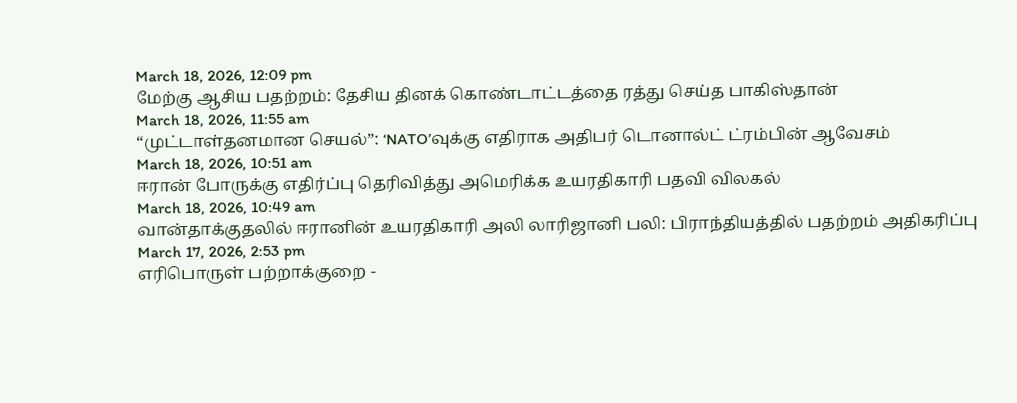March 18, 2026, 12:09 pm
மேற்கு ஆசிய பதற்றம்: தேசிய தினக் கொண்டாட்டத்தை ரத்து செய்த பாகிஸ்தான்
March 18, 2026, 11:55 am
“முட்டாள்தனமான செயல்”: ‘NATO’வுக்கு எதிராக அதிபர் டொனால்ட் ட்ரம்பின் ஆவேசம்
March 18, 2026, 10:51 am
ஈரான் போருக்கு எதிர்ப்பு தெரிவித்து அமெரிக்க உயரதிகாரி பதவி விலகல்
March 18, 2026, 10:49 am
வான்தாக்குதலில் ஈரானின் உயரதிகாரி அலி லாரிஜானி பலி: பிராந்தியத்தில் பதற்றம் அதிகரிப்பு
March 17, 2026, 2:53 pm
எரிபொருள் பற்றாக்குறை -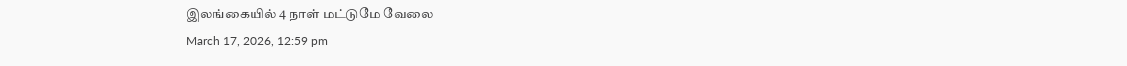இலங்கையில் 4 நாள் மட்டுமே வேலை
March 17, 2026, 12:59 pm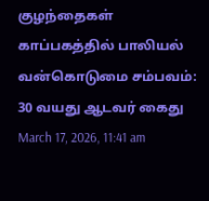குழந்தைகள் காப்பகத்தில் பாலியல் வன்கொடுமை சம்பவம்: 30 வயது ஆடவர் கைது
March 17, 2026, 11:41 am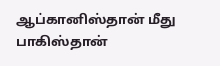ஆப்கானிஸ்தான் மீது பாகிஸ்தான்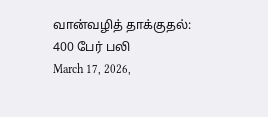வான்வழித் தாக்குதல்: 400 பேர் பலி
March 17, 2026,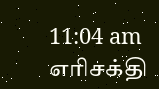11:04 am
எரிசக்தி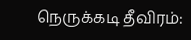நெருக்கடி தீவிரம்: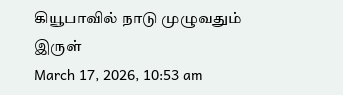கியூபாவில் நாடு முழுவதும் இருள்
March 17, 2026, 10:53 am